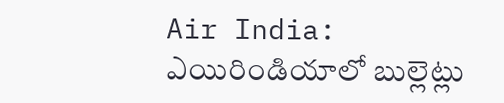Air India: ఎయిరిండియాలో బుల్లెట్లు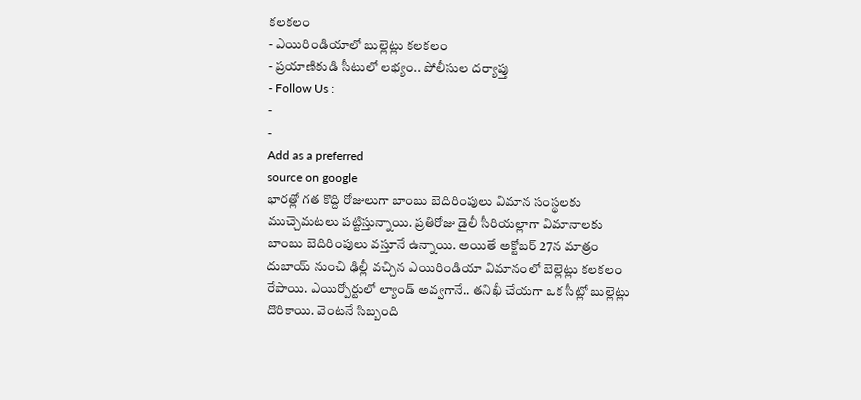కలకలం
- ఎయిరిండియాలో బుల్లెట్లు కలకలం
- ప్రయాణికుడి సీటులో లభ్యం.. పోలీసుల దర్యాప్తు
- Follow Us :
-
-
Add as a preferred
source on google
భారత్లో గత కొద్ది రోజులుగా బాంబు బెదిరింపులు విమాన సంస్థలకు ముచ్చెమటలు పట్టిస్తున్నాయి. ప్రతిరోజు డైలీ సీరియల్లాగా విమానాలకు బాంబు బెదిరింపులు వస్తూనే ఉన్నాయి. అయితే అక్టోబర్ 27న మాత్రం దుబాయ్ నుంచి ఢిల్లీ వచ్చిన ఎయిరిండియా విమానంలో బెల్లెట్లు కలకలం రేపాయి. ఎయిర్పోర్టులో ల్యాండ్ అవ్వగానే.. తనిఖీ చేయగా ఒక సీట్లో బుల్లెట్లు దొరికాయి. వెంటనే సిబ్బంది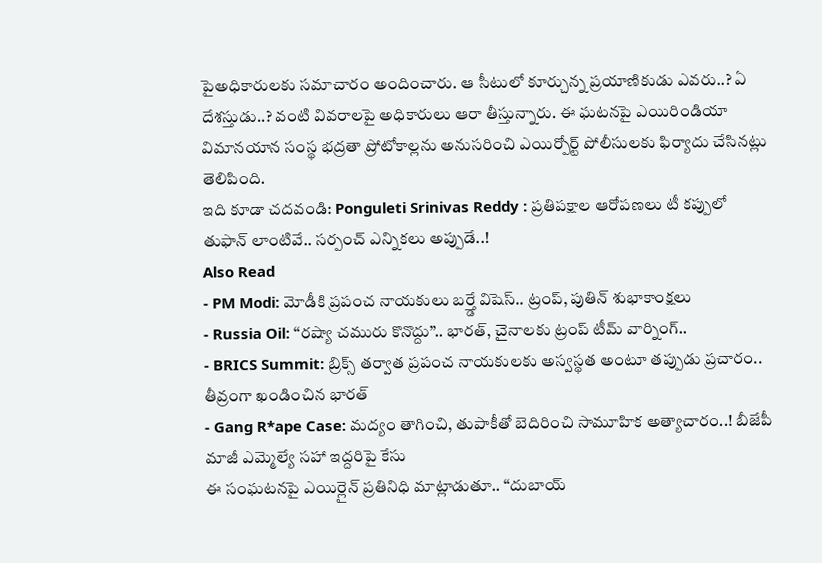పైఅధికారులకు సమాచారం అందించారు. ఆ సీటులో కూర్చున్న ప్రయాణికుడు ఎవరు..? ఏ దేశస్తుడు..? వంటి వివరాలపై అధికారులు ఆరా తీస్తున్నారు. ఈ ఘటనపై ఎయిరిండియా విమానయాన సంస్థ భద్రతా ప్రోటోకాల్లను అనుసరించి ఎయిర్పోర్ట్ పోలీసులకు ఫిర్యాదు చేసినట్లు తెలిపింది.
ఇది కూడా చదవండి: Ponguleti Srinivas Reddy : ప్రతిపక్షాల ఆరోపణలు టీ కప్పులో తుఫాన్ లాంటివే.. సర్పంచ్ ఎన్నికలు అప్పుడే..!
Also Read
- PM Modi: మోడీకి ప్రపంచ నాయకులు బర్త్డే విషెస్.. ట్రంప్, పుతిన్ శుభాకాంక్షలు
- Russia Oil: ‘‘రష్యా చమురు కొనొద్దు’’.. భారత్, చైనాలకు ట్రంప్ టీమ్ వార్నింగ్..
- BRICS Summit: బ్రిక్స్ తర్వాత ప్రపంచ నాయకులకు అస్వస్థత అంటూ తప్పుడు ప్రచారం.. తీవ్రంగా ఖండించిన భారత్
- Gang R*ape Case: మద్యం తాగించి, తుపాకీతో బెదిరించి సామూహిక అత్యాచారం..! బీజేపీ మాజీ ఎమ్మెల్యే సహా ఇద్దరిపై కేసు
ఈ సంఘటనపై ఎయిర్లైన్ ప్రతినిధి మాట్లాడుతూ.. “దుబాయ్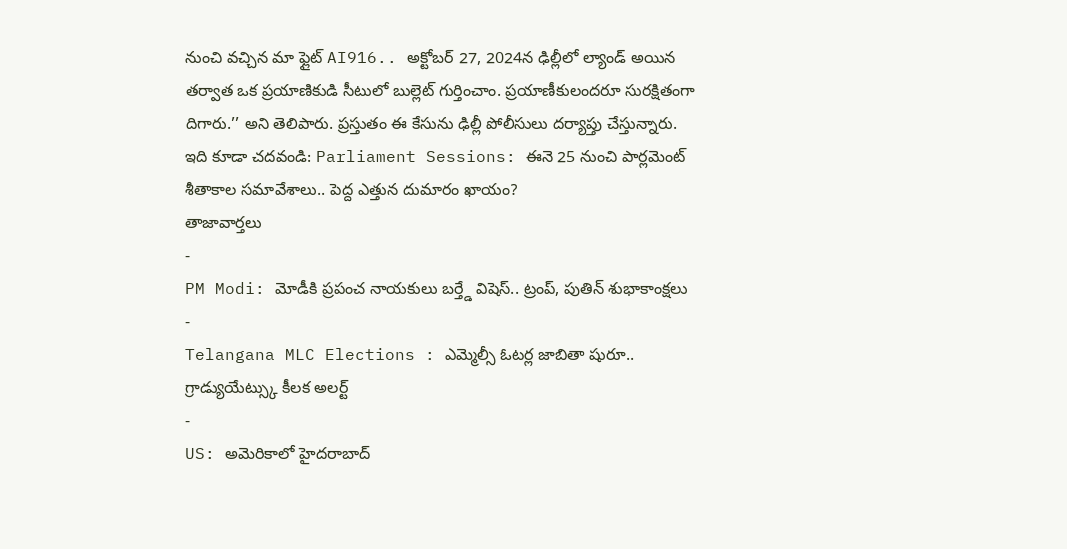నుంచి వచ్చిన మా ఫ్లైట్ AI916.. అక్టోబర్ 27, 2024న ఢిల్లీలో ల్యాండ్ అయిన తర్వాత ఒక ప్రయాణికుడి సీటులో బుల్లెట్ గుర్తించాం. ప్రయాణీకులందరూ సురక్షితంగా దిగారు.’’ అని తెలిపారు. ప్రస్తుతం ఈ కేసును ఢిల్లీ పోలీసులు దర్యాప్తు చేస్తున్నారు.
ఇది కూడా చదవండి: Parliament Sessions: ఈనె 25 నుంచి పార్లమెంట్ శీతాకాల సమావేశాలు.. పెద్ద ఎత్తున దుమారం ఖాయం?
తాజావార్తలు
-
PM Modi: మోడీకి ప్రపంచ నాయకులు బర్త్డే విషెస్.. ట్రంప్, పుతిన్ శుభాకాంక్షలు
-
Telangana MLC Elections : ఎమ్మెల్సీ ఓటర్ల జాబితా షురూ.. గ్రాడ్యుయేట్స్కు కీలక అలర్ట్
-
US: అమెరికాలో హైదరాబాద్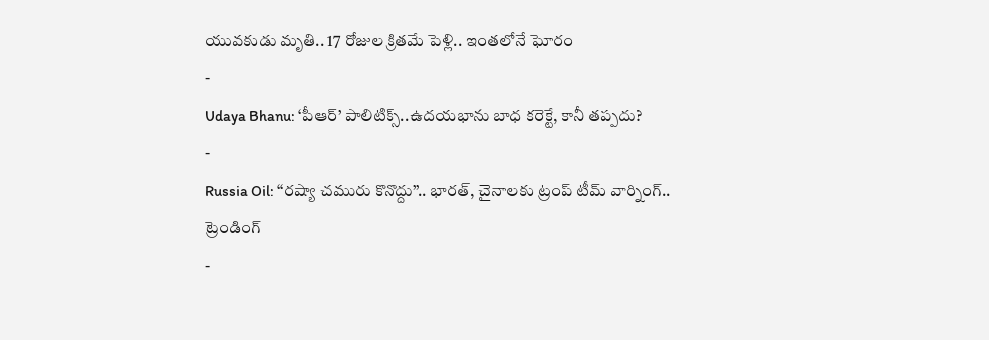యువకుడు మృతి.. 17 రోజుల క్రితమే పెళ్లి.. ఇంతలోనే ఘోరం
-
Udaya Bhanu: ‘పీఆర్’ పాలిటిక్స్..ఉదయభాను బాధ కరెక్టే, కానీ తప్పదు?
-
Russia Oil: ‘‘రష్యా చమురు కొనొద్దు’’.. భారత్, చైనాలకు ట్రంప్ టీమ్ వార్నింగ్..
ట్రెండింగ్
-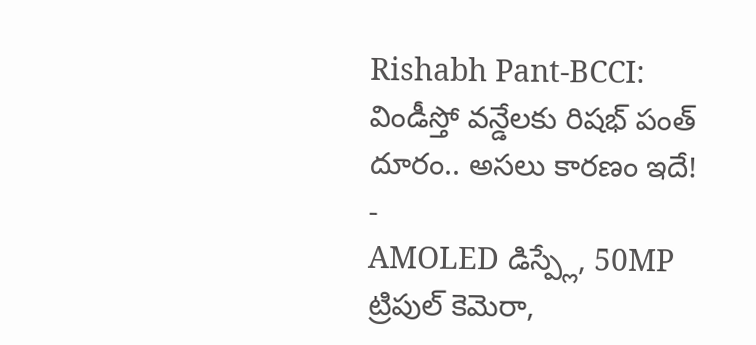Rishabh Pant-BCCI: విండీస్తో వన్డేలకు రిషభ్ పంత్ దూరం.. అసలు కారణం ఇదే!
-
AMOLED డిస్ప్లే, 50MP ట్రిపుల్ కెమెరా,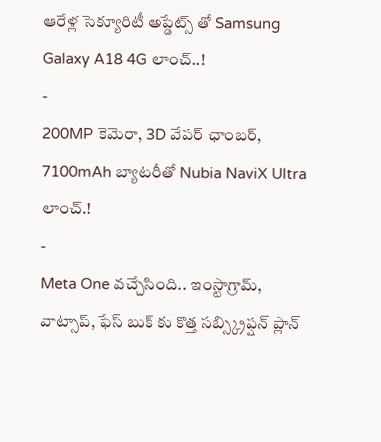ఆరేళ్ల సెక్యూరిటీ అప్డేట్స్ తో Samsung Galaxy A18 4G లాంచ్..!
-
200MP కెమెరా, 3D వేపర్ ఛాంబర్, 7100mAh బ్యాటరీతో Nubia NaviX Ultra లాంచ్.!
-
Meta One వచ్చేసింది.. ఇంస్టాగ్రామ్, వాట్సాప్, ఫేస్ బుక్ కు కొత్త సబ్స్క్రిప్షన్ ప్లాన్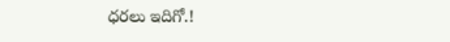ధరలు ఇదిగో.!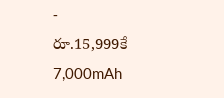-
రూ.15,999కే 7,000mAh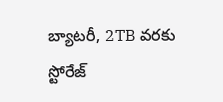బ్యాటరీ, 2TB వరకు స్టోరేజ్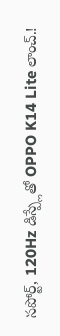సపోర్ట్, 120Hz డిస్ప్లేతో OPPO K14 Lite లాంచ్.!